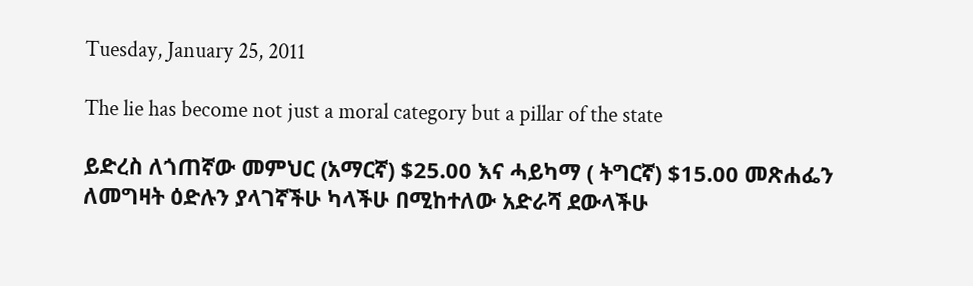Tuesday, January 25, 2011

The lie has become not just a moral category but a pillar of the state

ይድረስ ለጎጠኛው መምህር (አማርኛ) $25.00 እና ሓይካማ ( ትግርኛ) $15.00 መጽሐፌን ለመግዛት ዕድሉን ያላገኛችሁ ካላችሁ በሚከተለው አድራሻ ደውላችሁ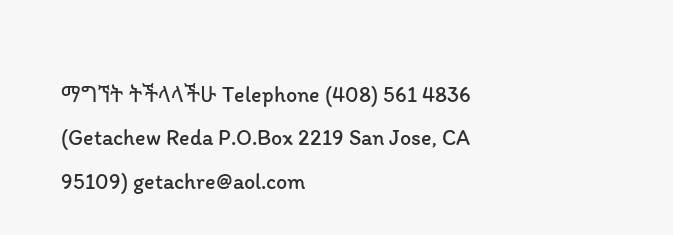ማግኘት ትችላላችሁ Telephone (408) 561 4836 (Getachew Reda P.O.Box 2219 San Jose, CA 95109) getachre@aol.com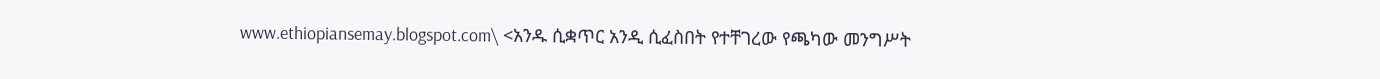www.ethiopiansemay.blogspot.com\ <አንዱ ሲቋጥር አንዲ ሲፈስበት የተቸገረው የጫካው መንግሥት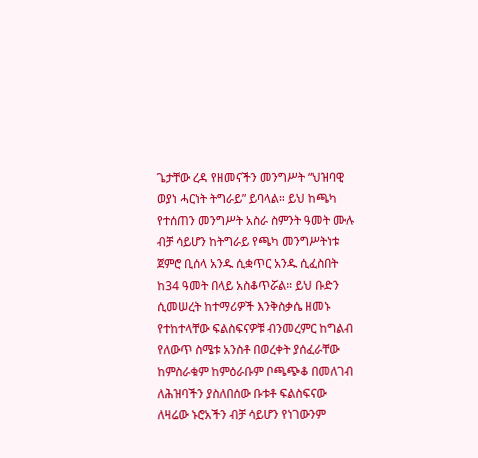ጌታቸው ረዳ የዘመናችን መንግሥት “ህዝባዊ ወያነ ሓርነት ትግራይ” ይባላል። ይህ ከጫካ የተሰጠን መንግሥት አስራ ስምንት ዓመት ሙሉ ብቻ ሳይሆን ከትግራይ የጫካ መንግሥትነቱ ጀምሮ ቢሰላ አንዱ ሲቋጥር አንዱ ሲፈስበት ከ34 ዓመት በላይ አስቆጥሯል። ይህ ቡድን ሲመሠረት ከተማሪዎች እንቅስቃሴ ዘመኑ የተከተላቸው ፍልስፍናዎቹ ብንመረምር ከግልብ የለውጥ ስሜቱ አንስቶ በወረቀት ያሰፈራቸው ከምስራቁም ከምዕራቡም ቦጫጭቆ በመለገብ ለሕዝባችን ያስለበሰው ቡቱቶ ፍልስፍናው ለዛሬው ኑሮአችን ብቻ ሳይሆን የነገውንም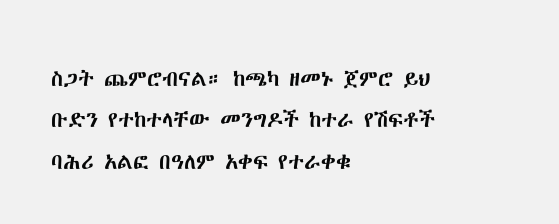ስጋት ጨምሮብናል። ከጫካ ዘመኑ ጀምሮ ይህ ቡድን የተከተላቸው መንግዶች ከተራ የሽፍቶች ባሕሪ አልፎ በዓለም አቀፍ የተራቀቁ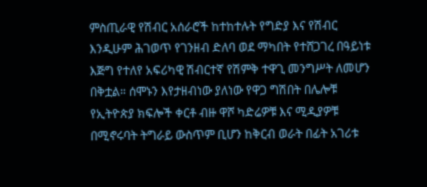ምስጢራዊ የሽብር አሰራሮች ከተከተሉት የግድያ እና የሽብር እንዲሁም ሕገወጥ የገንዘብ ድለባ ወደ ማካበት የተሸጋገረ በዓይነቱ እጅግ የተለየ አፍሪካዊ ሽብርተኛ የሽምቅ ተዋጊ መንግሥት ለመሆን በቅቷል። ሰሞኑን እየታዘብነው ያለነው የዋጋ ግሽበት በሌሎቹ የኢትዮጵያ ክፍሎች ቀርቶ ብዙ ዋሾ ካድሬዎቹ እና ሚዲያዎቹ በሚኖሩባት ትግራይ ውስጥም ቢሆን ከቅርብ ወራት በፊት አገሪቱ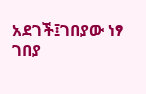አደገች፤ገበያው ነፃ ገበያ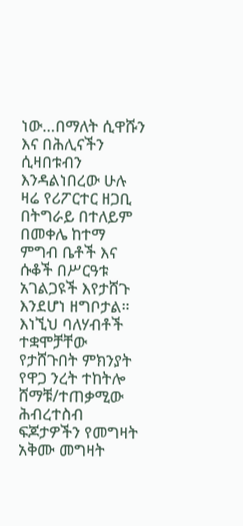ነው…በማለት ሲዋሹን እና በሕሊናችን ሲዛበቱብን እንዳልነበረው ሁሉ ዛሬ የሪፖርተር ዘጋቢ በትግራይ በተለይም በመቀሌ ከተማ ምግብ ቤቶች እና ሱቆች በሥርዓቱ አገልጋዩች እየታሸጉ እንደሆነ ዘግቦታል። እነኚህ ባለሃብቶች ተቋሞቻቸው የታሸጉበት ምክንያት የዋጋ ንረት ተከትሎ ሸማቹ/ተጠቃሚው ሕብረተስብ ፍጆታዎችን የመግዛት አቅሙ መግዛት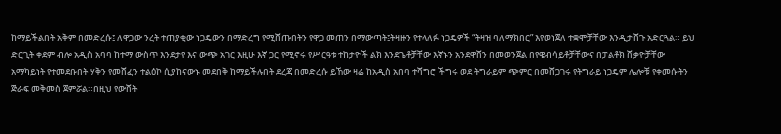ከማይችልበት አቅም በመድረሱ፤ ለዋጋው ንረት ተጠያቂው ነጋዴውን በማድረግ የሚሸጡበትን የዋጋ መጠን በማውጣት፤ትዛዙን የተላለፉ ነጋዴዎች “ትዛዝ ባለማክበር” እየወነጀለ ተቋሞቻቸው እንዲታሸጉ አድርጓል። ይህ ድርጊት ቀደም ብሎ አዲስ አባባ ከተማ ውስጥ እንደታየ እና ውጭ አገር እዚሁ እኛ ጋር የሚኖሩ የሥርዓቱ ተከታዮች ልክ እንደጌቶቻቸው እኛኑን አንደዋሸን በመወንጀል በየዌብሳይቶቻቸውና በፓልቶክ ሸቃዮቻቸው አማካይነት የተመደቡበት ሃቅን የመሸፈን ተልዕኮ ሲያከናውኑ መደበቅ ከማይችሉበት ደረጃ በመድረሱ ይኸው ዛሬ ከአዲስ አበባ ተሻግሮ ችግሩ ወደ ትግራይም ጭምር በመሸጋገሩ የትግራይ ነጋዴም ሌሎቹ የቀመሱትን ጅራፍ መቅመስ ጀምሯል።በዚህ የውሸት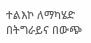ተልእኮ ለማካሄድ በትግራይና በውጭ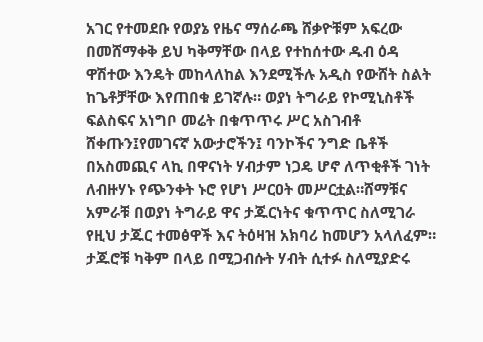አገር የተመደቡ የወያኔ የዜና ማሰራጫ ሸቃዮቹም አፍረው በመሸማቀቅ ይህ ካቅማቸው በላይ የተከሰተው ዱብ ዕዳ ዋሽተው እንዴት መከላለከል እንደሚችሉ አዲስ የውሸት ስልት ከጌቶቻቸው እየጠበቁ ይገኛሉ። ወያነ ትግራይ የኮሚኒስቶች ፍልስፍና አነግቦ መሬት በቁጥጥሩ ሥር አስገብቶ ሸቀጡን፤የመገናኛ አውታሮችን፤ ባንኮችና ንግድ ቤቶች በአስመጪና ላኪ በዋናነት ሃብታም ነጋዴ ሆኖ ለጥቂቶች ገነት ለብዙሃኑ የጭንቀት ኑሮ የሆነ ሥርዐት መሥርቷል።ሸማቹና አምራቹ በወያነ ትግራይ ዋና ታጁርነትና ቁጥጥር ስለሚገራ የዚህ ታጁር ተመፅዋች እና ትዕዛዝ አክባሪ ከመሆን አላለፈም። ታጁሮቹ ካቅም በላይ በሚጋብሱት ሃብት ሲተፉ ስለሚያድሩ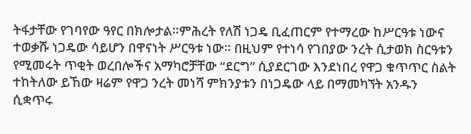ትፋታቸው የገባየው ዓየር በክሎታል።ምሕረት የለሽ ነጋዴ ቢፈጠርም የተማረው ከሥርዓቱ ነውና ተወቃሹ ነጋዴው ሳይሆን በዋናነት ሥርዓቱ ነው። በዚህም የተነሳ የገበያው ንረት ሲታወክ ስርዓቱን የሚመሩት ጥቂት ወረበሎችና አማካሮቻቸው “ደርግ” ሲያደርገው እንደነበረ የዋጋ ቁጥጥር ስልት ተከትለው ይኸው ዛሬም የዋጋ ንረት መነሻ ምክንያቱን በነጋዴው ላይ በማመካኘት አንዱን ሲቋጥሩ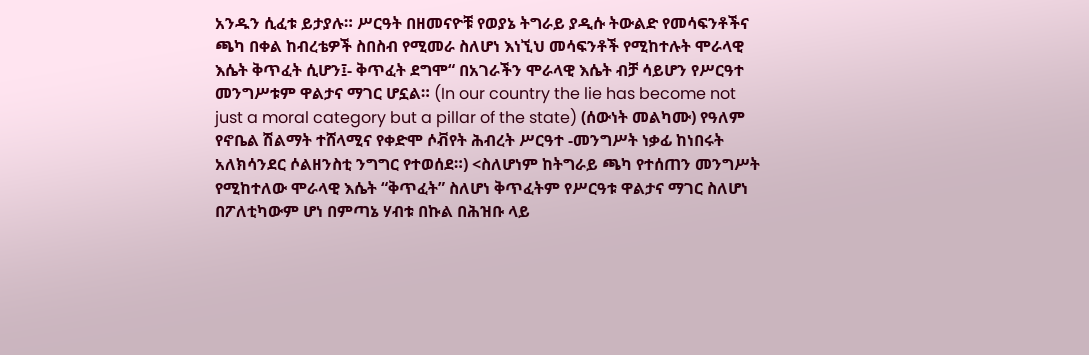አንዱን ሲፈቱ ይታያሉ። ሥርዓት በዘመናዮቹ የወያኔ ትግራይ ያዲሱ ትውልድ የመሳፍንቶችና ጫካ በቀል ከብረቴዎች ስበስብ የሚመራ ስለሆነ እነኚህ መሳፍንቶች የሚከተሉት ሞራላዊ እሴት ቅጥፈት ሲሆን፤- ቅጥፈት ደግሞ“ በአገራችን ሞራላዊ እሴት ብቻ ሳይሆን የሥርዓተ መንግሥቱም ዋልታና ማገር ሆኗል። (In our country the lie has become not just a moral category but a pillar of the state) (ሰውነት መልካሙ) የዓለም የኖቤል ሽልማት ተሸላሚና የቀድሞ ሶቭየት ሕብረት ሥርዓተ -መንግሥት ነቃፊ ከነበሩት አለክሳንደር ሶልዘንስቲ ንግግር የተወሰደ።) <ስለሆነም ከትግራይ ጫካ የተሰጠን መንግሥት የሚከተለው ሞራላዊ እሴት “ቅጥፈት” ስለሆነ ቅጥፈትም የሥርዓቱ ዋልታና ማገር ስለሆነ በፖለቲካውም ሆነ በምጣኔ ሃብቱ በኩል በሕዝቡ ላይ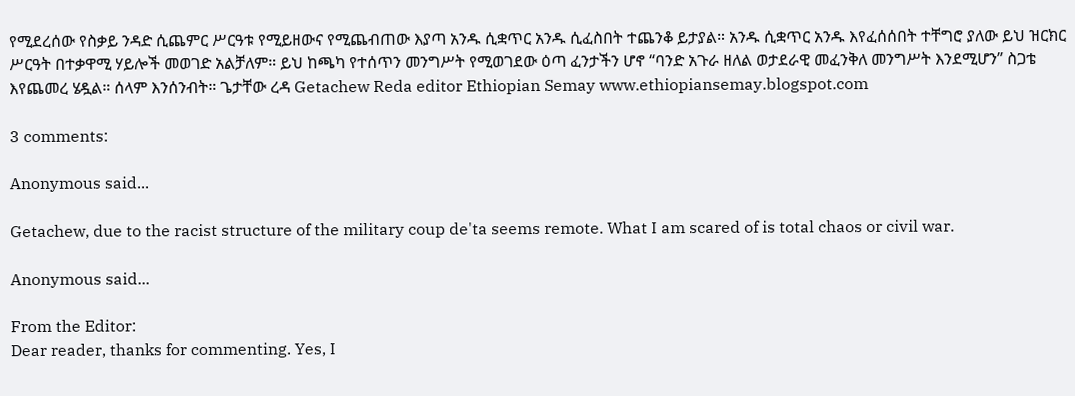የሚደረሰው የስቃይ ንዳድ ሲጨምር ሥርዓቱ የሚይዘውና የሚጨብጠው እያጣ አንዱ ሲቋጥር አንዱ ሲፈስበት ተጨንቆ ይታያል። አንዱ ሲቋጥር አንዱ እየፈሰሰበት ተቸግሮ ያለው ይህ ዝርክር ሥርዓት በተቃዋሚ ሃይሎች መወገድ አልቻለም። ይህ ከጫካ የተሰጥን መንግሥት የሚወገደው ዕጣ ፈንታችን ሆኖ “ባንድ አጉራ ዘለል ወታደራዊ መፈንቅለ መንግሥት እንደሚሆን” ስጋቴ እየጨመረ ሄዷል። ሰላም እንሰንብት። ጌታቸው ረዳ Getachew Reda editor Ethiopian Semay www.ethiopiansemay.blogspot.com

3 comments:

Anonymous said...

Getachew, due to the racist structure of the military coup de'ta seems remote. What I am scared of is total chaos or civil war.

Anonymous said...

From the Editor:
Dear reader, thanks for commenting. Yes, I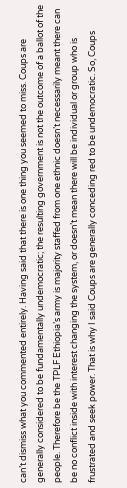can’t dismiss what you commented entirely. Having said that there is one thing you seemed to miss. Coups are generally considered to be fundamentally undemocratic; the resulting government is not the outcome of a ballot of the people. Therefore be the TPLF Ethiopia’s army is majority staffed from one ethnic doesn’t necessarily meant there can be no conflict inside with interest changing the system, or doesn’t mean there will be individual or group who is frustrated and seek power. That is why I said Coups are generally conceding red to be undemocratic. So, Coups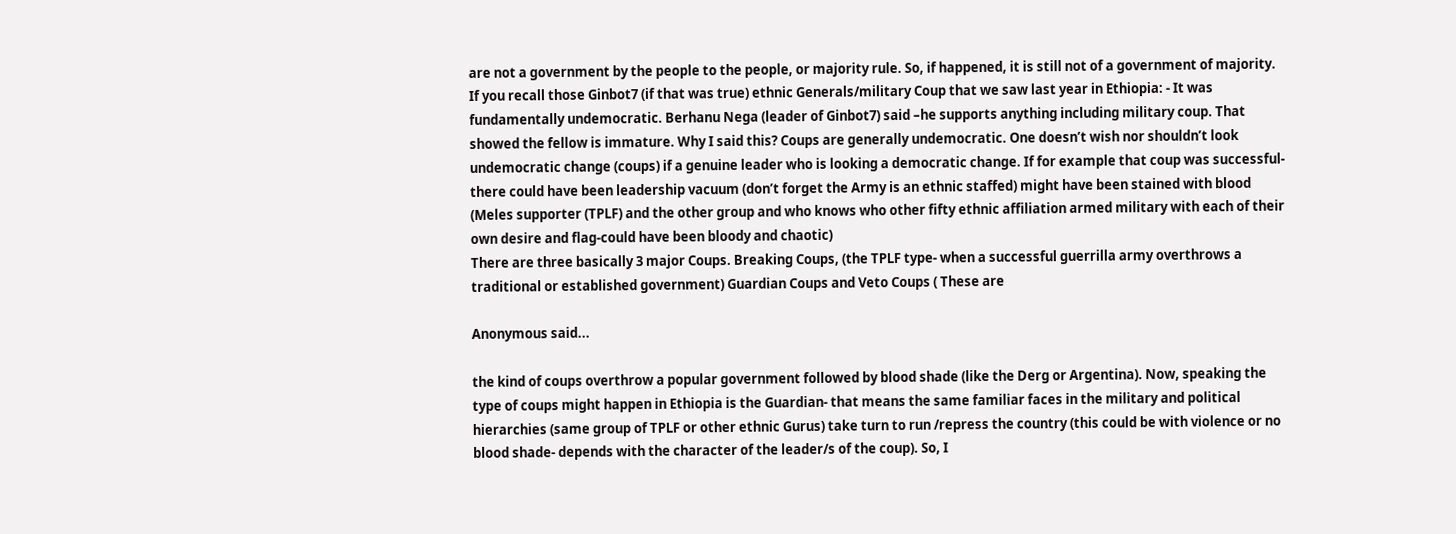are not a government by the people to the people, or majority rule. So, if happened, it is still not of a government of majority.
If you recall those Ginbot7 (if that was true) ethnic Generals/military Coup that we saw last year in Ethiopia: - It was fundamentally undemocratic. Berhanu Nega (leader of Ginbot7) said –he supports anything including military coup. That showed the fellow is immature. Why I said this? Coups are generally undemocratic. One doesn’t wish nor shouldn’t look undemocratic change (coups) if a genuine leader who is looking a democratic change. If for example that coup was successful- there could have been leadership vacuum (don’t forget the Army is an ethnic staffed) might have been stained with blood (Meles supporter (TPLF) and the other group and who knows who other fifty ethnic affiliation armed military with each of their own desire and flag-could have been bloody and chaotic)
There are three basically 3 major Coups. Breaking Coups, (the TPLF type- when a successful guerrilla army overthrows a traditional or established government) Guardian Coups and Veto Coups ( These are

Anonymous said...

the kind of coups overthrow a popular government followed by blood shade (like the Derg or Argentina). Now, speaking the type of coups might happen in Ethiopia is the Guardian- that means the same familiar faces in the military and political hierarchies (same group of TPLF or other ethnic Gurus) take turn to run /repress the country (this could be with violence or no blood shade- depends with the character of the leader/s of the coup). So, I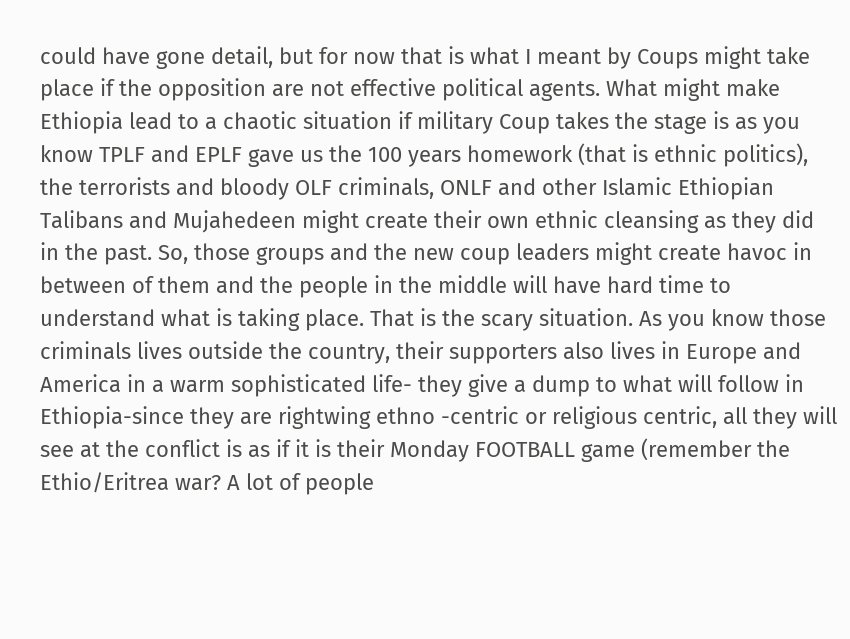could have gone detail, but for now that is what I meant by Coups might take place if the opposition are not effective political agents. What might make Ethiopia lead to a chaotic situation if military Coup takes the stage is as you know TPLF and EPLF gave us the 100 years homework (that is ethnic politics), the terrorists and bloody OLF criminals, ONLF and other Islamic Ethiopian Talibans and Mujahedeen might create their own ethnic cleansing as they did in the past. So, those groups and the new coup leaders might create havoc in between of them and the people in the middle will have hard time to understand what is taking place. That is the scary situation. As you know those criminals lives outside the country, their supporters also lives in Europe and America in a warm sophisticated life- they give a dump to what will follow in Ethiopia-since they are rightwing ethno -centric or religious centric, all they will see at the conflict is as if it is their Monday FOOTBALL game (remember the Ethio/Eritrea war? A lot of people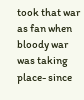took that war as fan when bloody war was taking place- since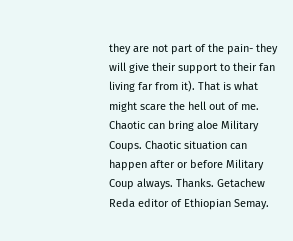they are not part of the pain- they will give their support to their fan living far from it). That is what might scare the hell out of me. Chaotic can bring aloe Military Coups. Chaotic situation can happen after or before Military Coup always. Thanks. Getachew Reda editor of Ethiopian Semay.